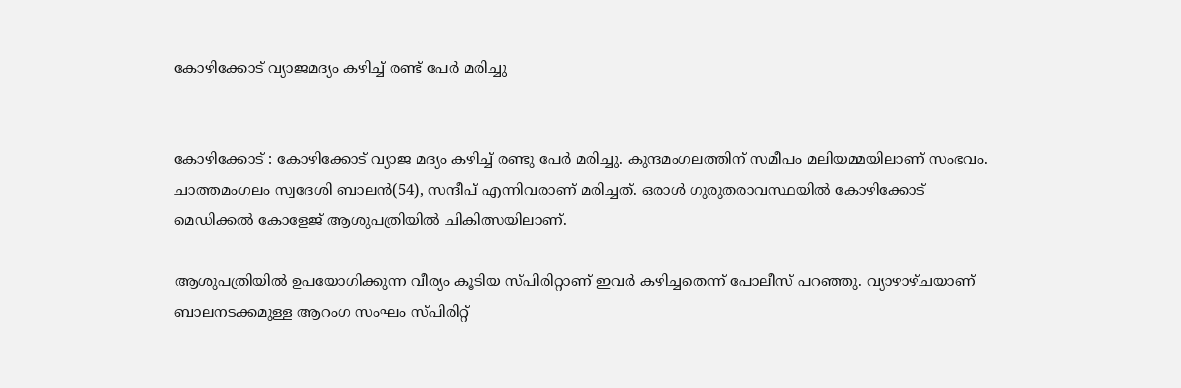കോഴിക്കോട് വ്യാജമദ്യം കഴിച്ച് രണ്ട് പേർ മരിച്ചു


കോഴിക്കോട് : കോഴിക്കോട് വ്യാജ മദ്യം കഴിച്ച് രണ്ടു പേർ മരിച്ചു. കുന്ദമംഗലത്തിന് സമീപം മലിയമ്മയിലാണ് സംഭവം. ചാത്തമംഗലം സ്വദേശി ബാലൻ(54), സന്ദീപ് എന്നിവരാണ് മരിച്ചത്. ഒരാൾ ഗുരുതരാവസ്ഥയിൽ കോഴിക്കോട് മെഡിക്കൽ കോളേജ് ആശുപത്രിയിൽ ചികിത്സയിലാണ്.

ആശുപത്രിയിൽ ഉപയോഗിക്കുന്ന വീര്യം കൂടിയ സ്പിരിറ്റാണ് ഇവർ കഴിച്ചതെന്ന് പോലീസ് പറഞ്ഞു. വ്യാഴാഴ്ചയാണ് ബാലനടക്കമുള്ള ആറംഗ സംഘം സ്പിരിറ്റ്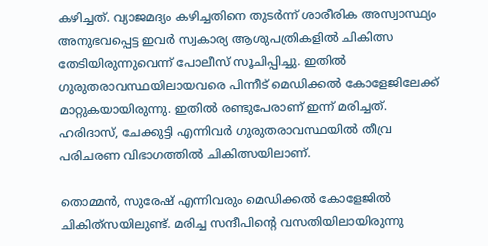കഴിച്ചത്. വ്യാജമദ്യം കഴിച്ചതിനെ തുടർന്ന് ശാരീരിക അസ്വാസ്ഥ്യം അനുഭവപ്പെട്ട ഇവർ സ്വകാര്യ ആശുപത്രികളിൽ ചികിത്സ തേടിയിരുന്നുവെന്ന് പോലീസ് സൂചിപ്പിച്ചു. ഇതിൽ‍ ഗുരുതരാവസ്ഥയിലായവരെ പിന്നീട് മെഡിക്കൽ കോളേജിലേക്ക് മാറ്റുകയായിരുന്നു. ഇതിൽ രണ്ടുപേരാണ് ഇന്ന് മരിച്ചത്. ഹരിദാസ്, ചേക്കുട്ടി എന്നിവർ ഗുരുതരാവസ്ഥയിൽ തീവ്ര പരിചരണ വിഭാഗത്തിൽ ചികിത്സയിലാണ്.

തൊമ്മൻ, സുരേഷ് എന്നിവരും മെഡിക്കൽ‍ കോളേജിൽ ചികിത്‍സയിലുണ്ട്. മരിച്ച സന്ദീപിന്റെ വസതിയിലായിരുന്നു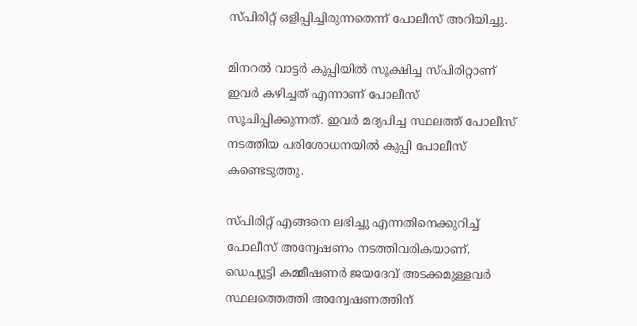സ്പിരിറ്റ് ഒളിപ്പിച്ചിരുന്നതെന്ന് പോലീസ് അറിയിച്ചു.

മിനറൽ വാട്ടർ കുപ്പിയിൽ‍ സൂക്ഷിച്ച സ്പിരിറ്റാണ് ഇവർ കഴിച്ചത് എന്നാണ് പോലീസ് സൂചിപ്പിക്കുന്നത്. ഇവർ മദ്യപിച്ച സ്ഥലത്ത് പോലീസ് നടത്തിയ പരിശോധനയിൽ കുപ്പി പോലീസ് കണ്ടെടുത്തു.

സ്പിരിറ്റ് എങ്ങനെ ലഭിച്ചു എന്നതിനെക്കുറിച്ച് പോലീസ് അന്വേഷണം നടത്തിവരികയാണ്. ഡെപ്യൂട്ടി കമ്മീഷണർ ജയദേവ് അടക്കമുള്ളവര്‍ സ്ഥലത്തെത്തി അന്വേഷണത്തിന്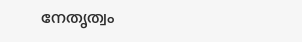നേതൃത്വം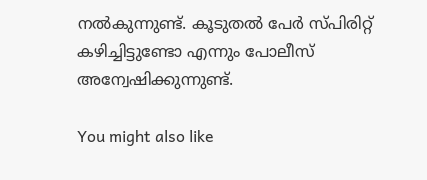നൽകുന്നുണ്ട്. കൂടുതൽ പേർ സ്പിരിറ്റ് കഴിച്ചിട്ടുണ്ടോ എന്നും പോലീസ് അന്വേഷിക്കുന്നുണ്ട്.

You might also like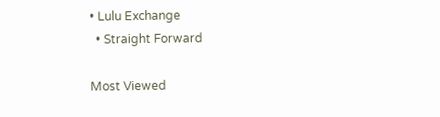• Lulu Exchange
  • Straight Forward

Most Viewed